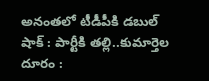అనంతలో టీడీపీకి డబుల్ షాక్ : పార్టీకి తల్లి..కుమార్తెల దూరం :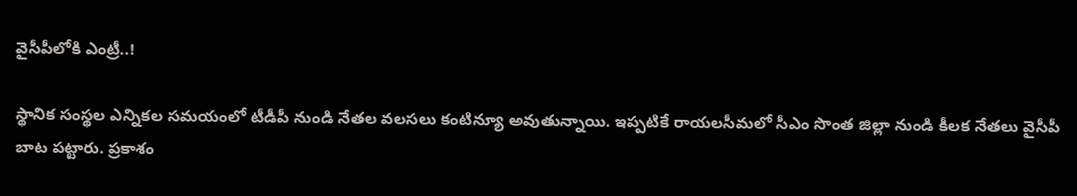వైసీపీలోకి ఎంట్రీ..!

స్థానిక సంస్థల ఎన్నికల సమయంలో టీడీపీ నుండి నేతల వలసలు కంటిన్యూ అవుతున్నాయి. ఇప్పటికే రాయలసీమలో సీఎం సొంత జిల్లా నుండి కీలక నేతలు వైసీపీ బాట పట్టారు. ప్రకాశం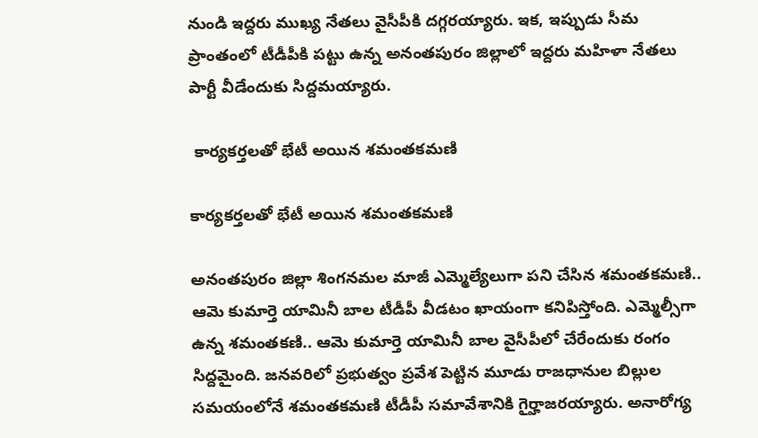నుండి ఇద్దరు ముఖ్య నేతలు వైసీపీకి దగ్గరయ్యారు. ఇక, ఇప్పుడు సీమ ప్రాంతంలో టీడీపీకి పట్టు ఉన్న అనంతపురం జిల్లాలో ఇద్దరు మహిళా నేతలు పార్టీ వీడేందుకు సిద్దమయ్యారు.

 కార్యకర్తలతో భేటీ అయిన శమంతకమణి

కార్యకర్తలతో భేటీ అయిన శమంతకమణి

అనంతపురం జిల్లా శింగనమల మాజీ ఎమ్మెల్యేలుగా పని చేసిన శమంతకమణి.. ఆమె కుమార్తె యామినీ బాల టీడీపీ వీడటం ఖాయంగా కనిపిస్తోంది. ఎమ్మెల్సీగా ఉన్న శమంతకణి.. ఆమె కుమార్తె యామినీ బాల వైసీపీలో చేరేందుకు రంగం సిద్దమైంది. జనవరిలో ప్రభుత్వం ప్రవేశ పెట్టిన మూడు రాజధానుల బిల్లుల సమయంలోనే శమంతకమణి టీడీపీ సమావేశానికి గైర్హాజరయ్యారు. అనారోగ్య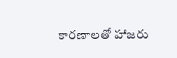కారణాలతో హాజరు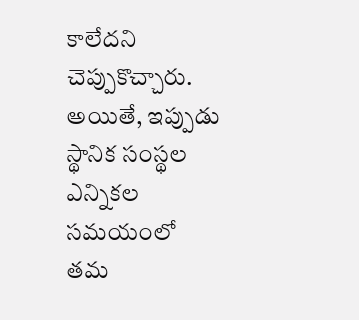కాలేదని చెప్పుకొచ్చారు. అయితే, ఇప్పుడు స్థానిక సంస్థల ఎన్నికల సమయంలో తమ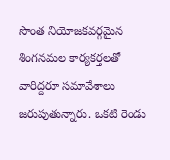సొంత నియోజకవర్గమైన శింగనమల కార్యకర్తలతో వారిద్దరూ సమావేశాలు జరుపుతున్నారు. ఒకటి రెండు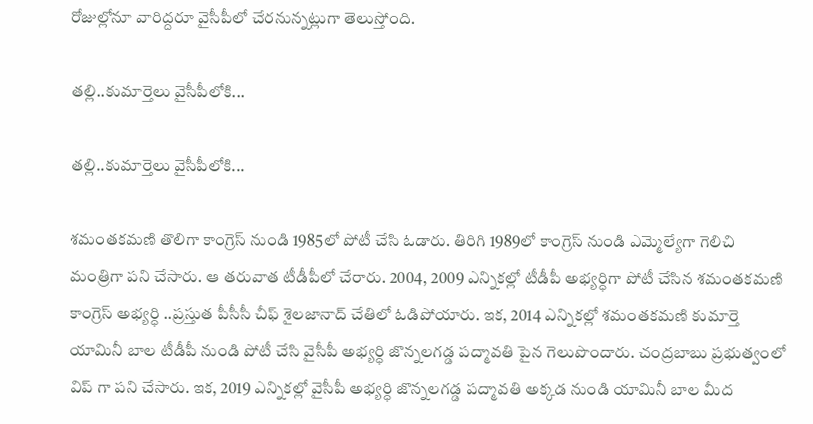రోజుల్లోనూ వారిద్దరూ వైసీపీలో చేరనున్నట్లుగా తెలుస్తోంది.

తల్లి..కుమార్తెలు వైసీపీలోకి...

తల్లి..కుమార్తెలు వైసీపీలోకి...

శమంతకమణి తొలిగా కాంగ్రెస్ నుండి 1985లో పోటీ చేసి ఓడారు. తిరిగి 1989లో కాంగ్రెస్ నుండి ఎమ్మెల్యేగా గెలిచి మంత్రిగా పని చేసారు. ఆ తరువాత టీడీపీలో చేరారు. 2004, 2009 ఎన్నికల్లో టీడీపీ అభ్యర్ధిగా పోటీ చేసిన శమంతకమణి కాంగ్రెస్ అభ్యర్ధి ..ప్రస్తుత పీసీసీ చీఫ్ శైలజానాద్ చేతిలో ఓడిపోయారు. ఇక, 2014 ఎన్నికల్లో శమంతకమణి కుమార్తె యామినీ బాల టీడీపీ నుండి పోటీ చేసి వైసీపీ అభ్యర్ధి జొన్నలగడ్డ పద్మావతి పైన గెలుపొందారు. చంద్రబాబు ప్రభుత్వంలో విప్ గా పని చేసారు. ఇక, 2019 ఎన్నికల్లో వైసీపీ అభ్యర్ధి జొన్నలగడ్డ పద్మావతి అక్కడ నుండి యామినీ బాల మీద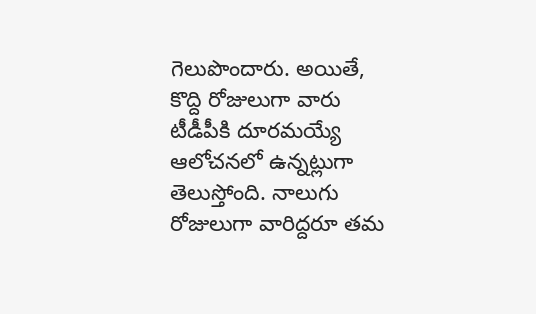గెలుపొందారు. అయితే, కొద్ది రోజులుగా వారు టీడీపీకి దూరమయ్యే ఆలోచనలో ఉన్నట్లుగా తెలుస్తోంది. నాలుగు రోజులుగా వారిద్దరూ తమ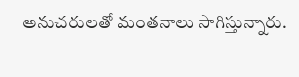అనుచరులతో మంతనాలు సాగిస్తున్నారు.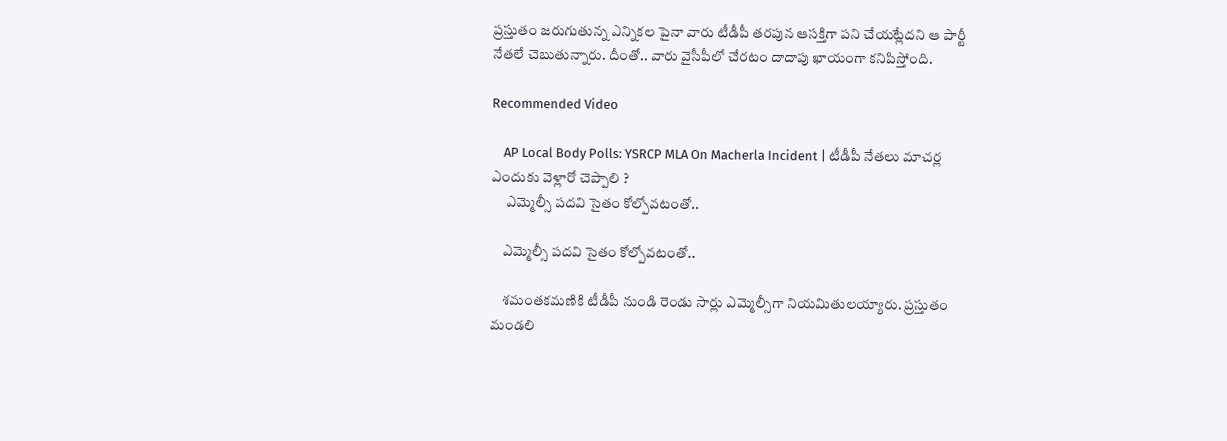ప్రస్తుతం జరుగుతున్న ఎన్నికల పైనా వారు టీడీపీ తరపున ఆసక్తిగా పని చేయట్లేదని ఆ పార్టీ నేతలే చెబుతున్నారు. దీంతో.. వారు వైసీపీలో చేరటం దాదాపు ఖాయంగా కనిపిస్తోంది.

Recommended Video

    AP Local Body Polls: YSRCP MLA On Macherla Incident | టీడీపీ నేతలు మాచర్ల ఎందుకు వెళ్లారో చెప్పాలి ?
     ఎమ్మెల్సీ పదవి సైతం కోల్పోవటంతో..

    ఎమ్మెల్సీ పదవి సైతం కోల్పోవటంతో..

    శమంతకమణికి టీడీపీ నుండి రెండు సార్లు ఎమ్మెల్సీగా నియమితులయ్యారు. ప్రస్తుతం మండలి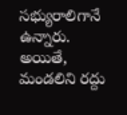సభ్యురాలిగానే ఉన్నారు. అయితే, మండలిని రద్దు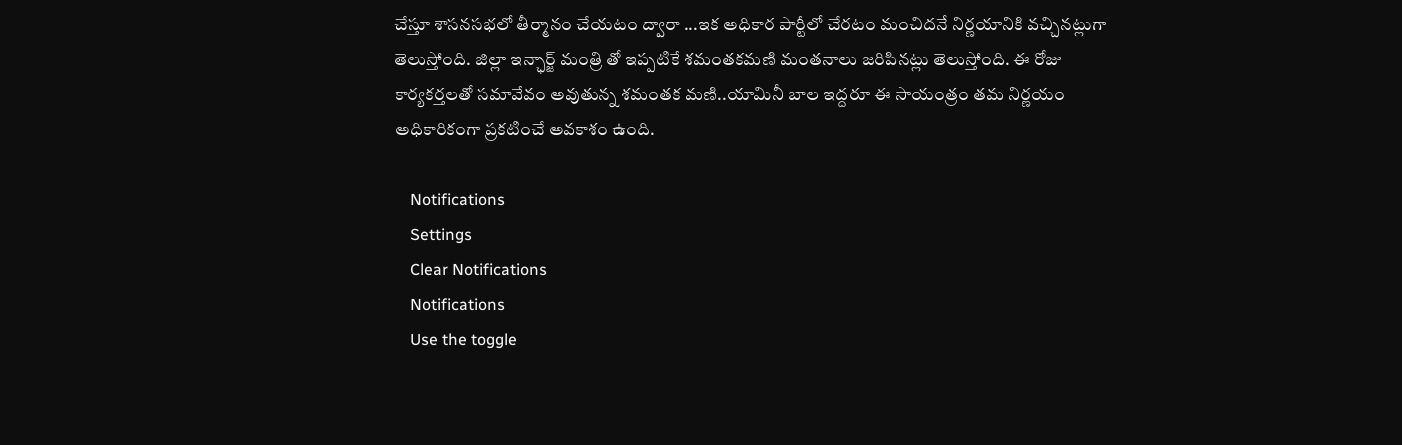చేస్తూ శాసనసభలో తీర్మానం చేయటం ద్వారా ...ఇక అధికార పార్టీలో చేరటం మంచిదనే నిర్ణయానికి వచ్చినట్లుగా తెలుస్తోంది. జిల్లా ఇన్ఛార్జ్ మంత్రి తో ఇప్పటికే శమంతకమణి మంతనాలు జరిపినట్లు తెలుస్తోంది. ఈ రోజు కార్యకర్తలతో సమావేవం అవుతున్న శమంతక మణి..యామినీ బాల ఇద్దరూ ఈ సాయంత్రం తమ నిర్ణయం అధికారికంగా ప్రకటించే అవకాశం ఉంది.

    Notifications
    Settings
    Clear Notifications
    Notifications
    Use the toggle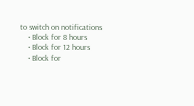to switch on notifications
    • Block for 8 hours
    • Block for 12 hours
    • Block for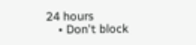24 hours
    • Don't block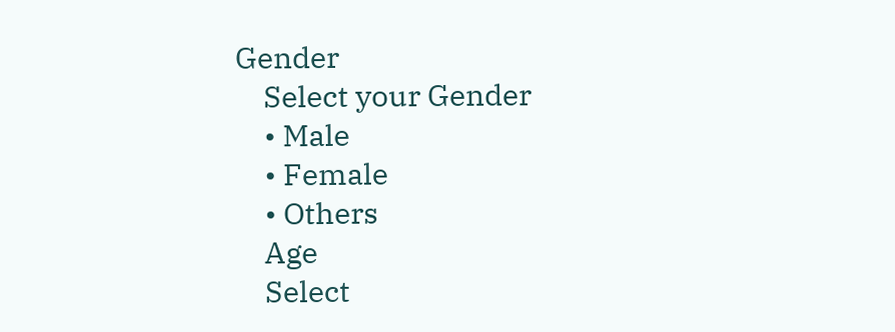Gender
    Select your Gender
    • Male
    • Female
    • Others
    Age
    Select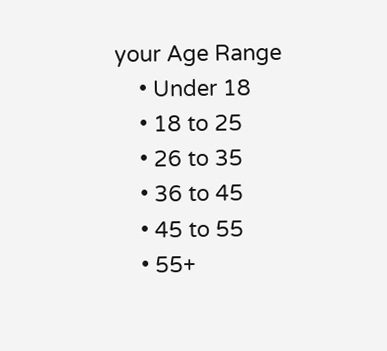your Age Range
    • Under 18
    • 18 to 25
    • 26 to 35
    • 36 to 45
    • 45 to 55
    • 55+